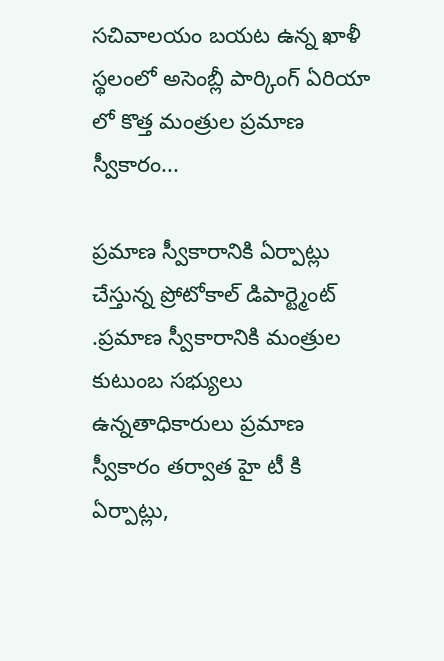సచివాలయం బయట ఉన్న ఖాళీ స్థలంలో అసెంబ్లీ పార్కింగ్ ఏరియా లో కొత్త మంత్రుల ప్రమాణ స్వీకారం...

ప్రమాణ స్వీకారానికి ఏర్పాట్లు చేస్తున్న ప్రోటోకాల్ డిపార్ట్మెంట్ .ప్రమాణ స్వీకారానికి మంత్రుల కుటుంబ సభ్యులు ఉన్నతాధికారులు ప్రమాణ స్వీకారం తర్వాత హై టీ కి ఏర్పాట్లు,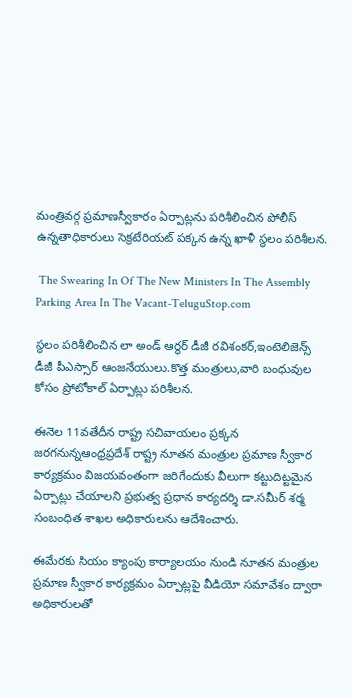మంత్రివర్గ ప్రమాణస్వీకారం ఏర్పాట్లను పరిశీలించిన పోలీస్ ఉన్నతాధికారులు సెక్రటేరియట్ పక్కన ఉన్న ఖాళీ స్థలం పరిశీలన.

 The Swearing In Of The New Ministers In The Assembly Parking Area In The Vacant-TeluguStop.com

స్థలం పరిశీలించిన లా అండ్ ఆర్థర్ డీజీ రవిశంకర్,ఇంటెలిజెన్స్ డీజీ పీఎస్సార్ ఆంజనేయులు.కొత్త మంత్రులు,వారి బంధువుల కోసం ప్రోటోకాల్ ఏర్పాట్లు పరిశీలన.

ఈనెల 11వతేదీన రాష్ట్ర సచివాయలం ప్రక్కన జరగనున్నఆంధ్రప్రదేశ్ రాష్ట్ర నూతన మంత్రుల ప్రమాణ స్వీకార కార్యక్రమం విజయవంతంగా జరిగేందుకు వీలుగా కట్టుదిట్టమైన ఏర్పాట్లు చేయాలని ప్రభుత్వ ప్రధాన కార్యదర్శి డా.సమీర్ శర్మ సంబంధిత శాఖల అధికారులను ఆదేశించారు.

ఈమేరకు సియం క్యాంపు కార్యాలయం నుండి నూతన మంత్రుల ప్రమాణ స్వీకార కార్యక్రమం ఏర్పాట్లపై వీడియో సమావేశం ద్వారా అధికారులతో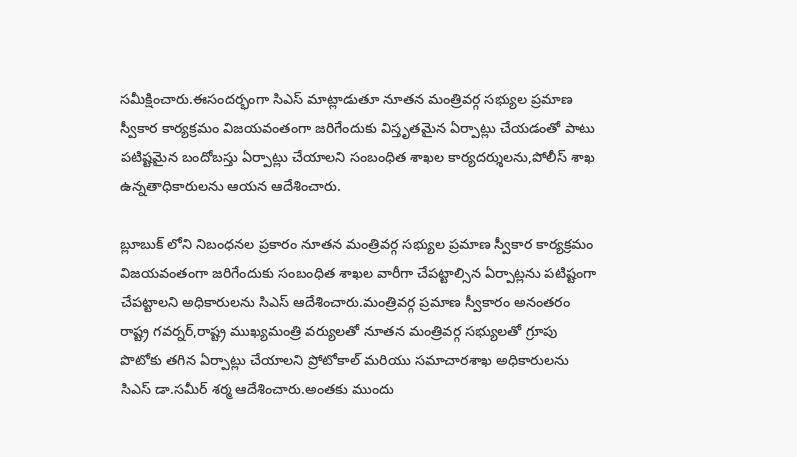సమీక్షించారు.ఈసందర్భంగా సిఎస్ మాట్లాడుతూ నూతన మంత్రివర్గ సభ్యుల ప్రమాణ స్వీకార కార్యక్రమం విజయవంతంగా జరిగేందుకు విస్తృతమైన ఏర్పాట్లు చేయడంతో పాటు పటిష్టమైన బందోబస్తు ఏర్పాట్లు చేయాలని సంబంధిత శాఖల కార్యదర్శులను,పోలీస్ శాఖ ఉన్నతాధికారులను ఆయన ఆదేశించారు.

బ్లూబుక్ లోని నిబంధనల ప్రకారం నూతన మంత్రివర్గ సభ్యుల ప్రమాణ స్వీకార కార్యక్రమం విజయవంతంగా జరిగేందుకు సంబంధిత శాఖల వారీగా చేపట్టాల్సిన ఏర్పాట్లను పటిష్టంగా చేపట్టాలని అధికారులను సిఎస్ ఆదేశించారు.మంత్రివర్గ ప్రమాణ స్వీకారం అనంతరం రాష్ట్ర గవర్నర్,రాష్ట్ర ముఖ్యమంత్రి వర్యులతో నూతన మంత్రివర్గ సభ్యులతో గ్రూపు పొటోకు తగిన ఏర్పాట్లు చేయాలని ప్రోటోకాల్ మరియు సమాచారశాఖ అధికారులను సిఎస్ డా.సమీర్ శర్మ ఆదేశించారు.అంతకు ముందు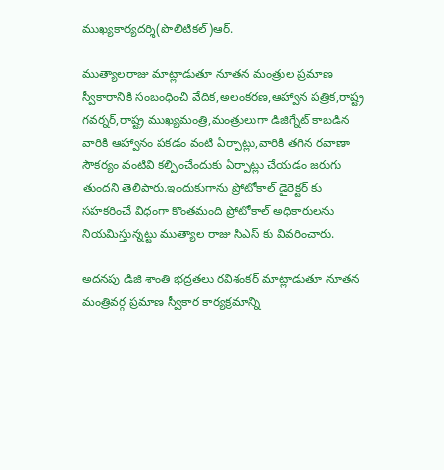ముఖ్యకార్యదర్శి(పొలిటికల్)ఆర్.

ముత్యాలరాజు మాట్లాడుతూ నూతన మంత్రుల ప్రమాణ స్వీకారానికి సంబంధించి వేదిక,అలంకరణ,ఆహ్వాన పత్రిక,రాష్ట్ర గవర్నర్,రాష్ట్ర ముఖ్యమంత్రి,మంత్రులుగా డిజిగ్నేట్ కాబడిన వారికి ఆహ్వానం పకడం వంటి ఏర్పాట్లు,వారికి తగిన రవాణా సౌకర్యం వంటివి కల్పించేందుకు ఏర్పాట్లు చేయడం జరుగు తుందని తెలిపారు.ఇందుకుగాను ప్రోటోకాల్ డైరెక్టర్ కు సహకరించే విధంగా కొంతమంది ప్రోటోకాల్ అధికారులను నియమిస్తున్నట్టు ముత్యాల రాజు సిఎస్ కు వివరించారు.

అదనపు డిజి శాంతి భద్రతలు రవిశంకర్ మాట్లాడుతూ నూతన మంత్రివర్గ ప్రమాణ స్వీకార కార్యక్రమాన్ని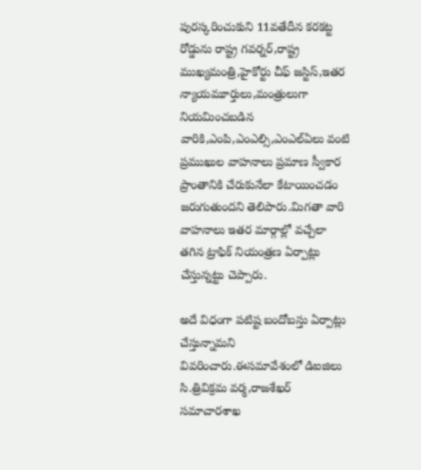పురస్కరించుకుని 11వతేదీన కరకట్ట రోడ్డును రాష్ట్ర గవర్నర్,రాష్ట్ర ముఖ్యమంత్రి,హైకోర్టు చీఫ్ జస్టిస్,ఇతర న్యాయమూర్తులు,మంత్రులుగా నియమించబడిన వారికి,ఎంపి,ఎంఎల్సి,ఎంఎల్ఏలు వంటి ప్రముఖుల వాహనాలు ప్రమాణ స్వీకార ప్రాంతానికి చేరుకునేలా కేటాయించడం జరుగుతుందని తెలిపారు.మిగతా వారి వాహనాలు ఇతర మార్గాల్లో వచ్చేలా తగిన ట్రాఫిక్ నియంత్రణ ఏర్పాట్లు చేస్తున్నట్టు చెప్పారు.

అదే విధంగా పటిష్ట బందోబస్తు ఏర్పాట్లు చేస్తున్నామని వివరించారు.ఈసమావేశంలో డిఐజిలు సి.త్రివిక్రమ వర్మ,రాజశేఖర్ సమాచారశాఖ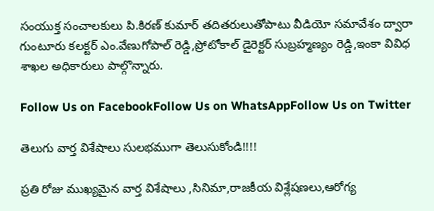సంయుక్త సంచాలకులు పి.కిరణ్ కుమార్ తదితరులుతోపాటు వీడియో సమావేశం ద్వారా గుంటూరు కలక్టర్ ఎం.వేణుగోపాల్ రెడ్డి,ప్రోటోకాల్ డైరెక్టర్ సుబ్రహ్మణ్యం రెడ్డి,ఇంకా వివిధ శాఖల అధికారులు పాల్గొన్నారు.

Follow Us on FacebookFollow Us on WhatsAppFollow Us on Twitter

తెలుగు వార్త విశేషాలు సులభముగా తెలుసుకోండి!!!!

ప్రతి రోజు ముఖ్యమైన వార్త విశేషాలు ,సినిమా,రాజకీయ విశ్లేషణలు,ఆరోగ్య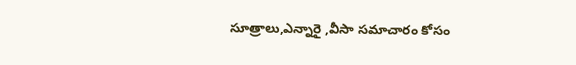సూత్రాలు,ఎన్నారై ,వీసా సమాచారం కోసం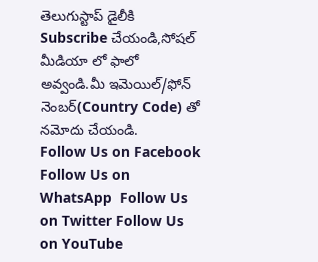తెలుగుస్టాప్ డైలీకి Subscribe చేయండి,సోషల్ మీడియా లో ఫాలో అవ్వండి.మీ ఇమెయిల్/ఫోన్ నెంబర్(Country Code) తో నమోదు చేయండి.
Follow Us on Facebook Follow Us on WhatsApp  Follow Us on Twitter Follow Us on YouTube